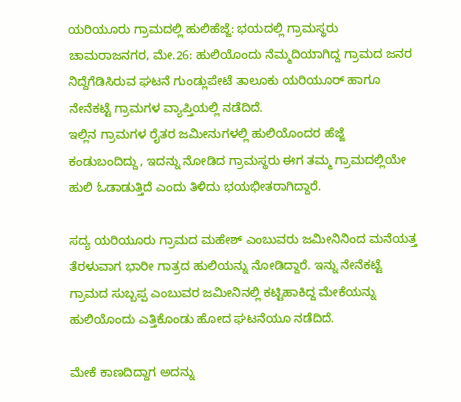ಯರಿಯೂರು ಗ್ರಾಮದಲ್ಲಿ ಹುಲಿಹೆಜ್ಜೆ: ಭಯದಲ್ಲಿ ಗ್ರಾಮಸ್ಥರು
ಚಾಮರಾಜನಗರ, ಮೇ.26: ಹುಲಿಯೊಂದು ನೆಮ್ಮದಿಯಾಗಿದ್ದ ಗ್ರಾಮದ ಜನರ ನಿದ್ದೆಗೆಡಿಸಿರುವ ಘಟನೆ ಗುಂಡ್ಲುಪೇಟೆ ತಾಲೂಕು ಯರಿಯೂರ್ ಹಾಗೂ ನೇನೆಕಟ್ಟೆ ಗ್ರಾಮಗಳ ವ್ಯಾಪ್ತಿಯಲ್ಲಿ ನಡೆದಿದೆ.
ಇಲ್ಲಿನ ಗ್ರಾಮಗಳ ರೈತರ ಜಮೀನುಗಳಲ್ಲಿ ಹುಲಿಯೊಂದರ ಹೆಜ್ಜೆ ಕಂಡುಬಂದಿದ್ದು, ಇದನ್ನು ನೋಡಿದ ಗ್ರಾಮಸ್ಥರು ಈಗ ತಮ್ಮ ಗ್ರಾಮದಲ್ಲಿಯೇ ಹುಲಿ ಓಡಾಡುತ್ತಿದೆ ಎಂದು ತಿಳಿದು ಭಯಭೀತರಾಗಿದ್ದಾರೆ.

ಸದ್ಯ ಯರಿಯೂರು ಗ್ರಾಮದ ಮಹೇಶ್ ಎಂಬುವರು ಜಮೀನಿನಿಂದ ಮನೆಯತ್ತ ತೆರಳುವಾಗ ಭಾರೀ ಗಾತ್ರದ ಹುಲಿಯನ್ನು ನೋಡಿದ್ದಾರೆ. ಇನ್ನು ನೇನೆಕಟ್ಟೆ ಗ್ರಾಮದ ಸುಬ್ಬಪ್ಪ ಎಂಬುವರ ಜಮೀನಿನಲ್ಲಿ ಕಟ್ಟಿಹಾಕಿದ್ದ ಮೇಕೆಯನ್ನು ಹುಲಿಯೊಂದು ಎತ್ತಿಕೊಂಡು ಹೋದ ಘಟನೆಯೂ ನಡೆದಿದೆ.

ಮೇಕೆ ಕಾಣದಿದ್ದಾಗ ಅದನ್ನು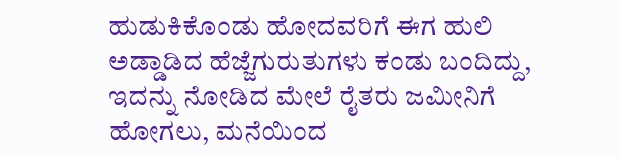ಹುಡುಕಿಕೊಂಡು ಹೋದವರಿಗೆ ಈಗ ಹುಲಿ ಅಡ್ಡಾಡಿದ ಹೆಜ್ಜೆಗುರುತುಗಳು ಕಂಡು ಬಂದಿದ್ದು, ಇದನ್ನು ನೋಡಿದ ಮೇಲೆ ರೈತರು ಜಮೀನಿಗೆ ಹೋಗಲು, ಮನೆಯಿಂದ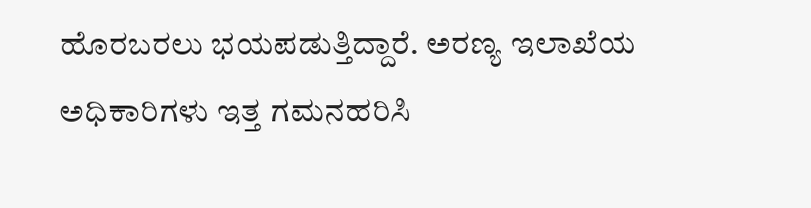ಹೊರಬರಲು ಭಯಪಡುತ್ತಿದ್ದಾರೆ. ಅರಣ್ಯ ಇಲಾಖೆಯ ಅಧಿಕಾರಿಗಳು ಇತ್ತ ಗಮನಹರಿಸಿ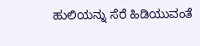ಹುಲಿಯನ್ನು ಸೆರೆ ಹಿಡಿಯುವಂತೆ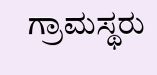ಗ್ರಾಮಸ್ಥರು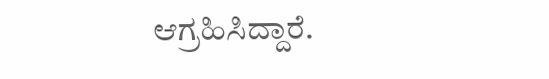ಆಗ್ರಹಿಸಿದ್ದಾರೆ.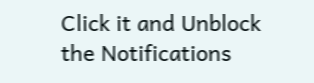Click it and Unblock the Notifications